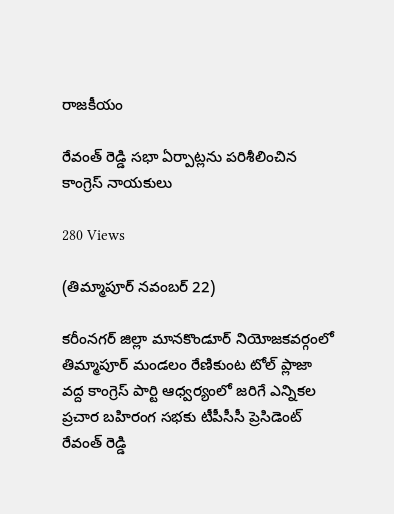రాజకీయం

రేవంత్ రెడ్డి సభా ఏర్పాట్లను పరిశీలించిన కాంగ్రెస్ నాయకులు

280 Views

(తిమ్మాపూర్ నవంబర్ 22)

కరీంనగర్ జిల్లా మానకొండూర్ నియోజకవర్గంలో తిమ్మాపూర్ మండలం రేణికుంట టోల్ ప్లాజా వద్ద కాంగ్రెస్ పార్టి ఆధ్వర్యంలో జరిగే ఎన్నికల ప్రచార బహిరంగ సభకు టీపీసీసీ ప్రెసిడెంట్ రేవంత్ రెడ్డి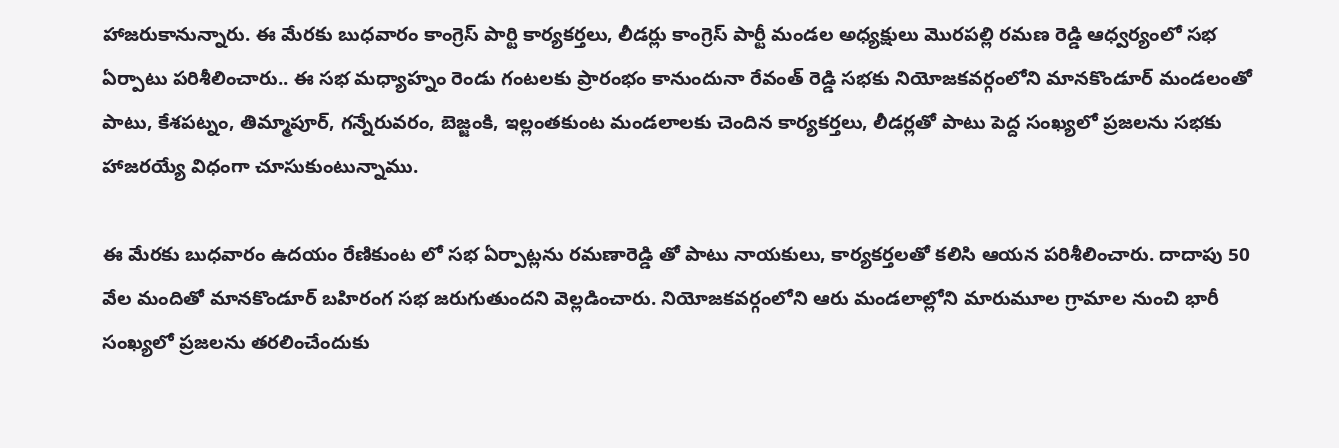హాజరుకానున్నారు. ఈ మేరకు బుధవారం కాంగ్రెస్ పార్టి కార్యకర్తలు, లీడర్లు కాంగ్రెస్ పార్టీ మండల అధ్యక్షులు మొరపల్లి రమణ రెడ్డి ఆధ్వర్యంలో సభ ఏర్పాటు పరిశీలించారు.. ఈ సభ మధ్యాహ్నం రెండు గంటలకు ప్రారంభం కానుందునా రేవంత్ రెడ్డి సభకు నియోజకవర్గంలోని మానకొండూర్ మండలంతో పాటు, కేశపట్నం, తిమ్మాపూర్, గన్నేరువరం, బెజ్జంకి, ఇల్లంతకుంట మండలాలకు చెందిన కార్యకర్తలు, లీడర్లతో పాటు పెద్ద సంఖ్యలో ప్రజలను సభకు హాజరయ్యే విధంగా చూసుకుంటున్నాము.

ఈ మేరకు బుధవారం ఉదయం రేణికుంట లో సభ ఏర్పాట్లను రమణారెడ్డి తో పాటు నాయకులు, కార్యకర్తలతో కలిసి ఆయన పరిశీలించారు. దాదాపు 50 వేల మందితో మానకొండూర్ బహిరంగ సభ జరుగుతుందని వెల్లడించారు. నియోజకవర్గంలోని ఆరు మండలాల్లోని మారుమూల గ్రామాల నుంచి భారీ సంఖ్యలో ప్రజలను తరలించేందుకు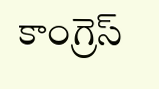కాంగ్రెస్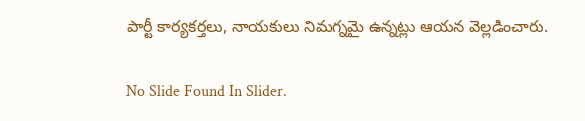పార్టీ కార్యకర్తలు, నాయకులు నిమగ్నమై ఉన్నట్లు ఆయన వెల్లడించారు.

No Slide Found In Slider.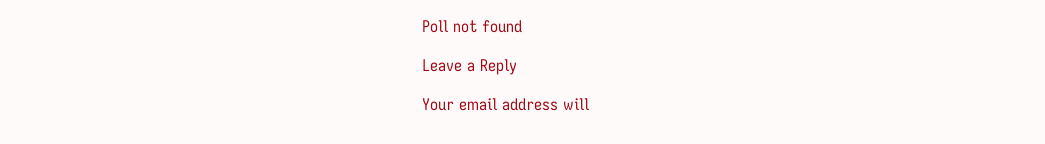Poll not found

Leave a Reply

Your email address will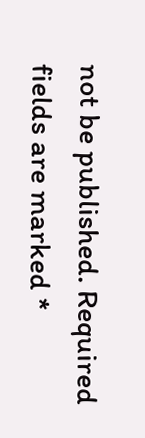not be published. Required fields are marked *